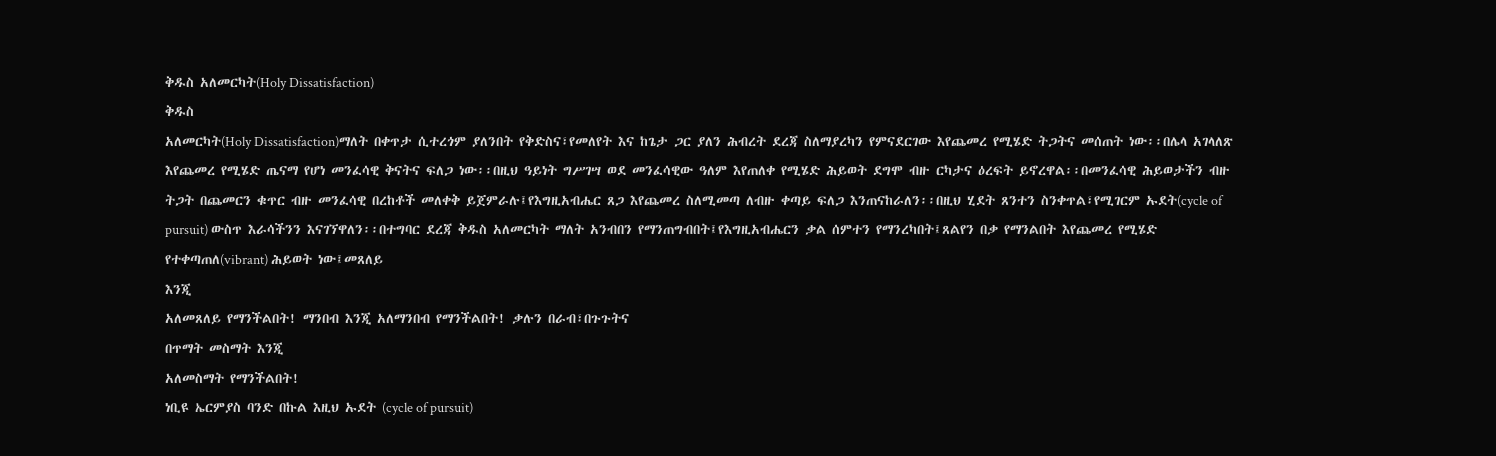ቅዱስ አለመርካት(Holy Dissatisfaction)
ቅዱስ
አለመርካት(Holy Dissatisfaction)ማለት በቀጥታ ሲተረጎም ያለንበት የቅድስና፣የመለየት እና ከጌታ ጋር ያለን ሕብረት ደረጃ ስለማያረካን የምናደርገው እየጨመረ የሚሄድ ትጋትና መሰጠት ነው፡፡በሌላ አገላለጽ እየጨመረ የሚሄድ ጤናማ የሆነ መንፈሳዊ ቅናትና ፍለጋ ነው፡፡በዚህ ዓይነት ግሥገሣ ወደ መንፈሳዊው ዓለም እየጠለቀ የሚሄድ ሕይወት ደግሞ ብዙ ርካታና ዕረፍት ይኖረዋል፡፡በመንፈሳዊ ሕይወታችን ብዙ ትጋት በጨመርን ቁጥር ብዙ መንፈሳዊ በረከቶች መለቀቅ ይጀምራሉ፤የእግዚአብሔር ጸጋ እየጨመረ ስለሚመጣ ለብዙ ቀጣይ ፍለጋ እንጠናከራለን፡፡በዚህ ሂደት ጸንተን ስንቀጥል፣የሚገርም ኡደት(cycle of pursuit) ውስጥ እራሳችንን እናገኘዋለን፡፡በተግባር ደረጃ ቅዱስ አለመርካት ማለት አንብበን የማንጠግብበት፤የእግዚአብሔርን ቃል ሰምተን የማንረካበት፤ጸልየን በቃ የማንልበት እየጨመረ የሚሄድ የተቀጣጠለ(vibrant) ሕይወት ነው፤መጸለይ
እንጂ
አለመጸለይ የማንችልበት! ማንበብ እንጂ አለማንበብ የማንችልበት! ቃሉን በራብ፣በጉጉትና
በጥማት መስማት እንጂ
አለመስማት የማንችልበት!
ነቢዩ ኤርምያስ ባንድ በኩል እዚህ ኡደት (cycle of pursuit)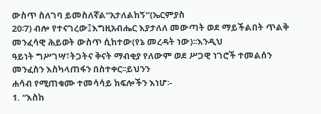ውስጥ ስለገባ ይመስለኛል“አታለልከኝ”(ኤርምያስ
20፡7) ብሎ የተናገረው፤እግዚአብሔር እያታለለ መውጣት ወደ ማይችልበት ጥልቅ መንፈሳዊ ሕይወት ውስጥ ሲከተው(የኔ መረዳት ነው)፡፡እንዲህ
ዓይነት ግሥገሣ፣ትጋትና ቅናት ማብቂያ የለውም ወደ ሥጋዊ ነገሮች ተመልሰን መንፈስን እስካላጠፋን በስተቀር፡፡ይህንን
ሐሳብ የሚጠቁሙ ተመሳሳይ ክፍሎችን እነሆ፡-
1. “እስከ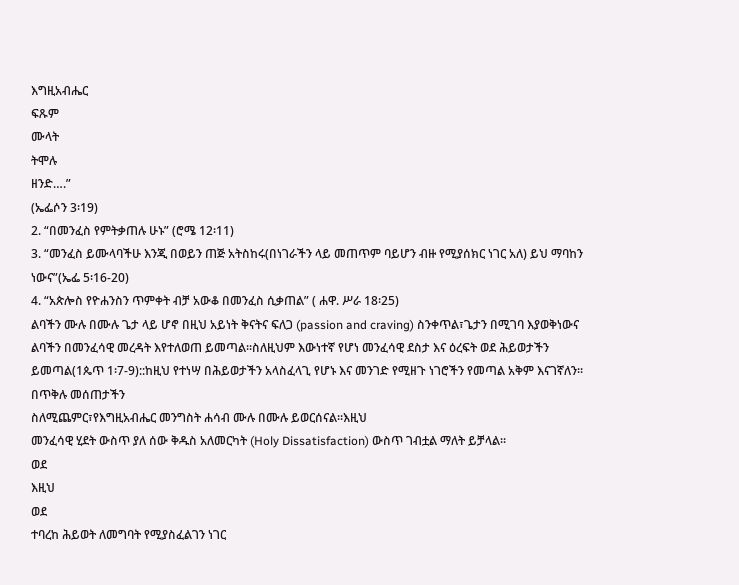እግዚአብሔር
ፍጹም
ሙላት
ትሞሉ
ዘንድ….”
(ኤፌሶን 3፡19)
2. “በመንፈስ የምትቃጠሉ ሁኑ” (ሮሜ 12፡11)
3. “መንፈስ ይሙላባችሁ እንጂ በወይን ጠጅ አትስከሩ(በነገራችን ላይ መጠጥም ባይሆን ብዙ የሚያሰክር ነገር አለ) ይህ ማባከን ነውና”(ኤፌ 5፡16-20)
4. “አጵሎስ የዮሐንስን ጥምቀት ብቻ አውቆ በመንፈስ ሲቃጠል” ( ሐዋ. ሥራ 18፡25)
ልባችን ሙሉ በሙሉ ጌታ ላይ ሆኖ በዚህ አይነት ቅናትና ፍለጋ (passion and craving) ስንቀጥል፣ጌታን በሚገባ እያወቅነውና ልባችን በመንፈሳዊ መረዳት እየተለወጠ ይመጣል፡፡ስለዚህም እውነተኛ የሆነ መንፈሳዊ ደስታ እና ዕረፍት ወደ ሕይወታችን ይመጣል(1ጴጥ 1፡7-9)::ከዚህ የተነሣ በሕይወታችን አላስፈላጊ የሆኑ እና መንገድ የሚዘጉ ነገሮችን የመጣል አቅም እናገኛለን፡፡በጥቅሉ መሰጠታችን
ስለሚጨምር፣የእግዚአብሔር መንግስት ሐሳብ ሙሉ በሙሉ ይወርሰናል፡፡እዚህ
መንፈሳዊ ሂደት ውስጥ ያለ ሰው ቅዱስ አለመርካት (Holy Dissatisfaction) ውስጥ ገብቷል ማለት ይቻላል፡፡
ወደ
እዚህ
ወደ
ተባረከ ሕይወት ለመግባት የሚያስፈልገን ነገር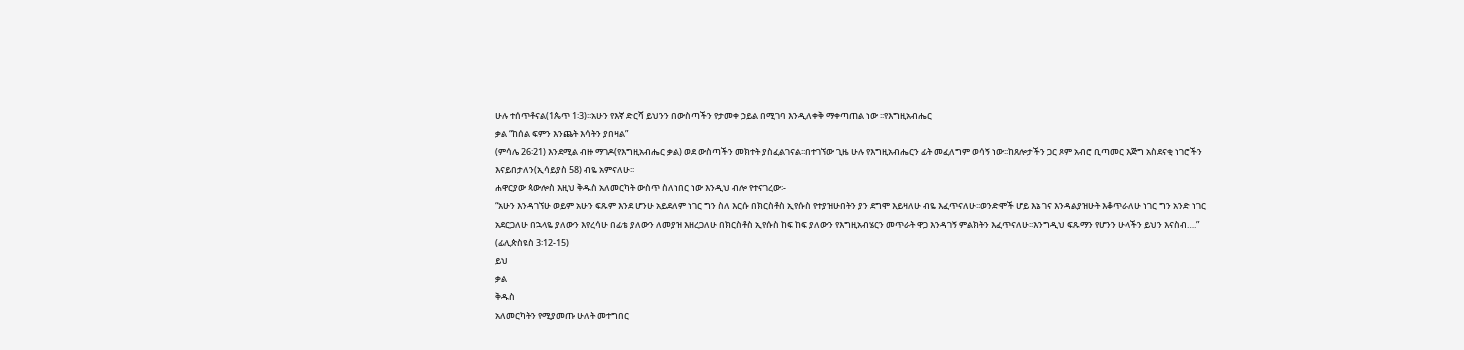ሁሉ ተሰጥቶናል(1ጴጥ 1፡3)፡፡አሁን የእኛ ድርሻ ይህንን በውስጣችን የታመቀ ኃይል በሚገባ እንዲለቀቅ ማቀጣጠል ነው ፡፡የእግዚአብሔር
ቃል “ከሰል ፍምን እንጨት እሳትን ያበዛል”
(ምሳሌ 26፡21) እንደሚል ብዙ ማገዶ(የእግዚአብሔር ቃል) ወደ ውስጣችን መክተት ያስፈልገናል፡፡በተገኘው ጊዜ ሁሉ የእግዚአብሔርን ፊት መፈለግም ወሳኝ ነው፡፡ከጸሎታችን ጋር ጾም አብሮ ቢጣመር እጅግ አስደናቂ ነገሮችን እናይበታለን(ኢሳይያስ 58) ብዬ አምናለሁ፡፡
ሐዋርያው ጳውሎስ እዚህ ቅዱስ አለመርካት ውስጥ ስለነበር ነው እንዲህ ብሎ የተናገረው፡-
“አሁን እንዳገኘሁ ወይም አሁን ፍጹም እንደ ሆንሁ አይደለም ነገር ግን ስለ እርሱ በክርስቶስ ኢየሱስ የተያዝሁበትን ያን ደግሞ እይዛለሁ ብዬ እፈጥናለሁ፡፡ወንድሞች ሆይ እኔ ገና እንዳልያዝሁት እቆጥራለሁ ነገር ግን አንድ ነገር አደርጋለሁ በኋላዬ ያለውን እየረሳሁ በፊቴ ያለውን ለመያዝ እዘረጋለሁ በክርስቶስ ኢየሱስ ከፍ ከፍ ያለውን የእግዚአብሄርን መጥራት ዋጋ እንዳገኝ ምልክትን እፈጥናለሁ፡፡እንግዲህ ፍጹማን የሆንን ሁላችን ይህን እናስብ….” (ፊሊጵስዩስ 3፡12-15)
ይህ
ቃል
ቅዱስ
አለመርካትን የሚያመጡ ሁለት መተግበር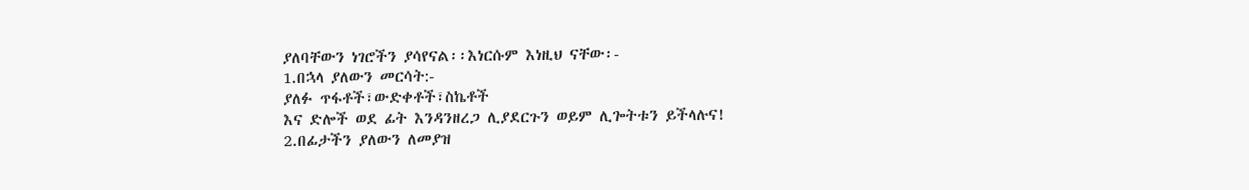ያለባቸውን ነገሮችን ያሳየናል፡፡እነርሱም እነዚህ ናቸው፡-
1.በኋላ ያለውን መርሳት:-
ያለፉ ጥፋቶች፣ውድቀቶች፣ስኬቶች
እና ድሎች ወደ ፊት እንዳንዘረጋ ሊያደርጉን ወይም ሊጐትቱን ይችላሉና!
2.በፊታችን ያለውን ለመያዝ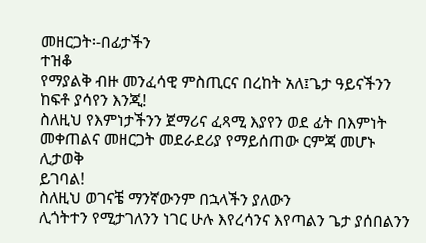መዘርጋት፡-በፊታችን
ተዝቆ
የማያልቅ ብዙ መንፈሳዊ ምስጢርና በረከት አለ፤ጌታ ዓይናችንን ከፍቶ ያሳየን እንጂ!
ስለዚህ የእምነታችንን ጀማሪና ፈጻሚ እያየን ወደ ፊት በእምነት መቀጠልና መዘርጋት መደራደሪያ የማይሰጠው ርምጃ መሆኑ ሊታወቅ
ይገባል!
ስለዚህ ወገናቼ ማንኛውንም በኋላችን ያለውን
ሊጎትተን የሚታገለንን ነገር ሁሉ እየረሳንና እየጣልን ጌታ ያሰበልንን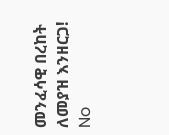መንፈሳዊ በረከት ለመያዝ እንዘርጋ!
No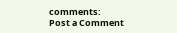comments:
Post a Comment